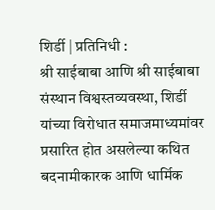शिर्डी | प्रतिनिधी :
श्री साईबाबा आणि श्री साईबाबा संस्थान विश्वस्तव्यवस्था, शिर्डी यांच्या विरोधात समाजमाध्यमांवर प्रसारित होत असलेल्या कथित बदनामीकारक आणि धार्मिक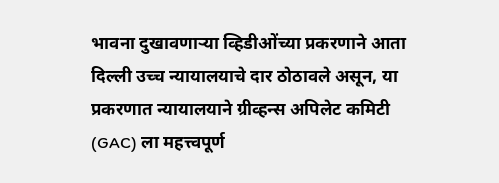भावना दुखावणाऱ्या व्हिडीओंच्या प्रकरणाने आता दिल्ली उच्च न्यायालयाचे दार ठोठावले असून, या प्रकरणात न्यायालयाने ग्रीव्हन्स अपिलेट कमिटी (GAC) ला महत्त्वपूर्ण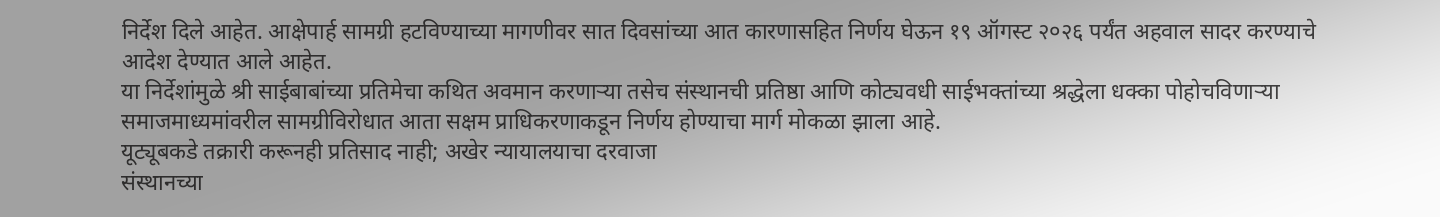निर्देश दिले आहेत. आक्षेपार्ह सामग्री हटविण्याच्या मागणीवर सात दिवसांच्या आत कारणासहित निर्णय घेऊन १९ ऑगस्ट २०२६ पर्यंत अहवाल सादर करण्याचे आदेश देण्यात आले आहेत.
या निर्देशांमुळे श्री साईबाबांच्या प्रतिमेचा कथित अवमान करणाऱ्या तसेच संस्थानची प्रतिष्ठा आणि कोट्यवधी साईभक्तांच्या श्रद्धेला धक्का पोहोचविणाऱ्या समाजमाध्यमांवरील सामग्रीविरोधात आता सक्षम प्राधिकरणाकडून निर्णय होण्याचा मार्ग मोकळा झाला आहे.
यूट्यूबकडे तक्रारी करूनही प्रतिसाद नाही; अखेर न्यायालयाचा दरवाजा
संस्थानच्या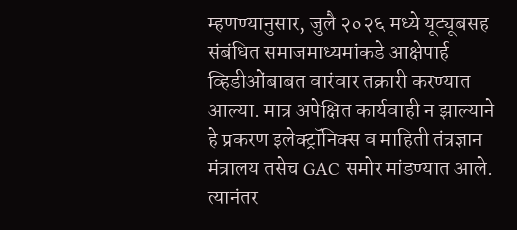म्हणण्यानुसार, जुलै २०२६ मध्ये यूट्यूबसह संबंधित समाजमाध्यमांकडे आक्षेपार्ह व्हिडीओंबाबत वारंवार तक्रारी करण्यात आल्या. मात्र अपेक्षित कार्यवाही न झाल्याने हे प्रकरण इलेक्ट्रॉनिक्स व माहिती तंत्रज्ञान मंत्रालय तसेच GAC समोर मांडण्यात आले. त्यानंतर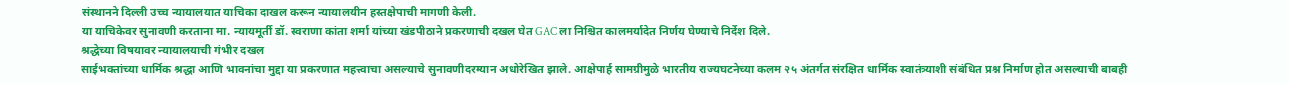संस्थानने दिल्ली उच्च न्यायालयात याचिका दाखल करून न्यायालयीन हस्तक्षेपाची मागणी केली.
या याचिकेवर सुनावणी करताना मा. न्यायमूर्ती डॉ. स्वराणा कांता शर्मा यांच्या खंडपीठाने प्रकरणाची दखल घेत GAC ला निश्चित कालमर्यादेत निर्णय घेण्याचे निर्देश दिले.
श्रद्धेच्या विषयावर न्यायालयाची गंभीर दखल
साईभक्तांच्या धार्मिक श्रद्धा आणि भावनांचा मुद्दा या प्रकरणात महत्त्वाचा असल्याचे सुनावणीदरम्यान अधोरेखित झाले. आक्षेपार्ह सामग्रीमुळे भारतीय राज्यघटनेच्या कलम २५ अंतर्गत संरक्षित धार्मिक स्वातंत्र्याशी संबंधित प्रश्न निर्माण होत असल्याची बाबही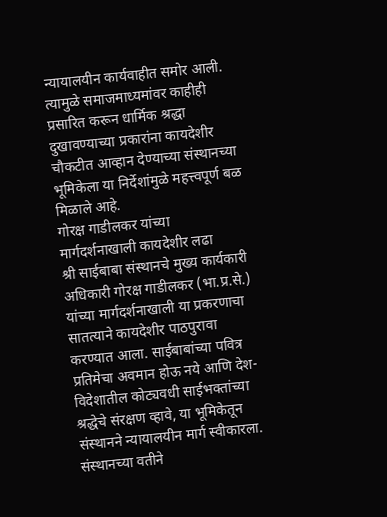न्यायालयीन कार्यवाहीत समोर आली.
त्यामुळे समाजमाध्यमांवर काहीही प्रसारित करून धार्मिक श्रद्धा दुखावण्याच्या प्रकारांना कायदेशीर चौकटीत आव्हान देण्याच्या संस्थानच्या भूमिकेला या निर्देशांमुळे महत्त्वपूर्ण बळ मिळाले आहे.
गोरक्ष गाडीलकर यांच्या मार्गदर्शनाखाली कायदेशीर लढा
श्री साईबाबा संस्थानचे मुख्य कार्यकारी अधिकारी गोरक्ष गाडीलकर (भा.प्र.से.) यांच्या मार्गदर्शनाखाली या प्रकरणाचा सातत्याने कायदेशीर पाठपुरावा करण्यात आला. साईबाबांच्या पवित्र प्रतिमेचा अवमान होऊ नये आणि देश-विदेशातील कोट्यवधी साईभक्तांच्या श्रद्धेचे संरक्षण व्हावे, या भूमिकेतून संस्थानने न्यायालयीन मार्ग स्वीकारला.
संस्थानच्या वतीने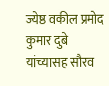ज्येष्ठ वकील प्रमोद कुमार दुबे यांच्यासह सौरव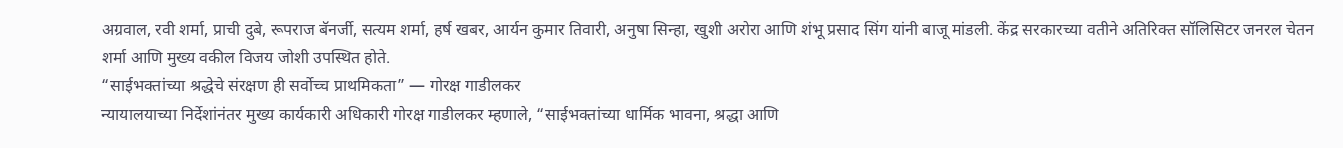अग्रवाल, रवी शर्मा, प्राची दुबे, रूपराज बॅनर्जी, सत्यम शर्मा, हर्ष खबर, आर्यन कुमार तिवारी, अनुषा सिन्हा, खुशी अरोरा आणि शंभू प्रसाद सिंग यांनी बाजू मांडली. केंद्र सरकारच्या वतीने अतिरिक्त सॉलिसिटर जनरल चेतन शर्मा आणि मुख्य वकील विजय जोशी उपस्थित होते.
“साईभक्तांच्या श्रद्धेचे संरक्षण ही सर्वोच्च प्राथमिकता” — गोरक्ष गाडीलकर
न्यायालयाच्या निर्देशांनंतर मुख्य कार्यकारी अधिकारी गोरक्ष गाडीलकर म्हणाले, “साईभक्तांच्या धार्मिक भावना, श्रद्धा आणि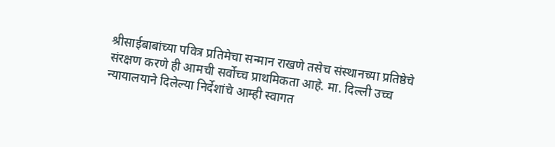श्रीसाईबाबांच्या पवित्र प्रतिमेचा सन्मान राखणे तसेच संस्थानच्या प्रतिष्ठेचे संरक्षण करणे ही आमची सर्वोच्च प्राथमिकता आहे. मा. दिल्ली उच्च न्यायालयाने दिलेल्या निर्देशांचे आम्ही स्वागत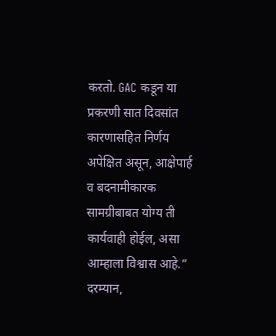करतो. GAC कडून या प्रकरणी सात दिवसांत कारणासहित निर्णय अपेक्षित असून, आक्षेपार्ह व बदनामीकारक सामग्रीबाबत योग्य ती कार्यवाही होईल, असा आम्हाला विश्वास आहे.”
दरम्यान,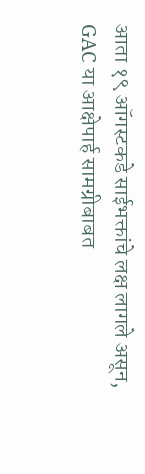आता १९ ऑगस्टकडे साईभक्तांचे लक्ष लागले असून, GAC या आक्षेपार्ह सामग्रीबाबत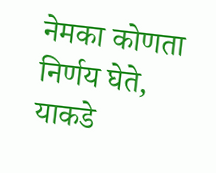नेमका कोणता निर्णय घेते, याकडे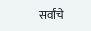सर्वांचे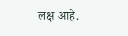लक्ष आहे.